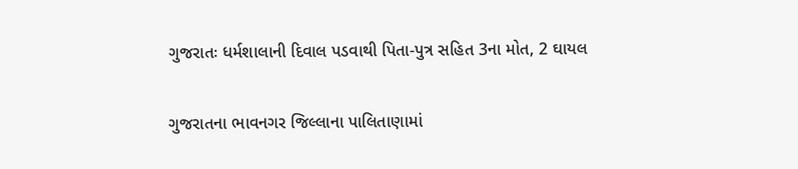ગુજરાતઃ ધર્મશાલાની દિવાલ પડવાથી પિતા-પુત્ર સહિત 3ના મોત, 2 ઘાયલ

ગુજરાતના ભાવનગર જિલ્લાના પાલિતાણામાં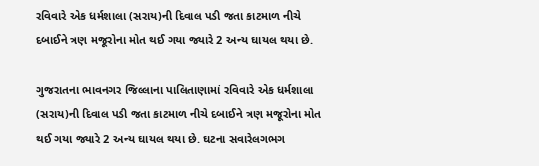રવિવારે એક ધર્મશાલા (સરાય)ની દિવાલ પડી જતા કાટમાળ નીચે દબાઈને ત્રણ મજૂરોના મોત થઈ ગયા જ્યારે 2 અન્ય ઘાયલ થયા છે.

ગુજરાતના ભાવનગર જિલ્લાના પાલિતાણામાં રવિવારે એક ધર્મશાલા (સરાય)ની દિવાલ પડી જતા કાટમાળ નીચે દબાઈને ત્રણ મજૂરોના મોત થઈ ગયા જ્યારે 2 અન્ય ઘાયલ થયા છે. ઘટના સવારેલગભગ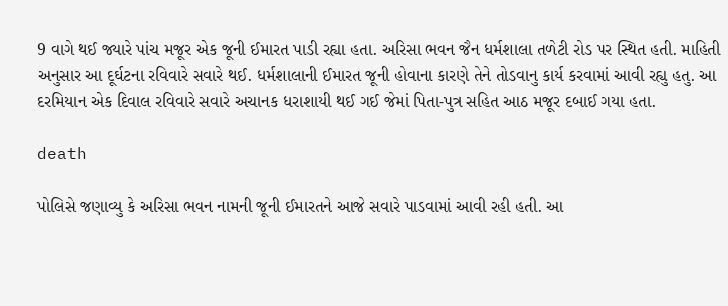9 વાગે થઈ જ્યારે પાંચ મજૂર એક જૂની ઈમારત પાડી રહ્યા હતા. અરિસા ભવન જૈન ધર્મશાલા તળેટી રોડ પર સ્થિત હતી. માહિતી અનુસાર આ દૂર્ઘટના રવિવારે સવારે થઈ. ધર્મશાલાની ઈમારત જૂની હોવાના કારણે તેને તોડવાનુ કાર્ય કરવામાં આવી રહ્યુ હતુ. આ દરમિયાન એક દિવાલ રવિવારે સવારે અચાનક ધરાશાયી થઈ ગઈ જેમાં પિતા-પુત્ર સહિત આઠ મજૂર દબાઈ ગયા હતા.

death

પોલિસે જણાવ્યુ કે અરિસા ભવન નામની જૂની ઈમારતને આજે સવારે પાડવામાં આવી રહી હતી. આ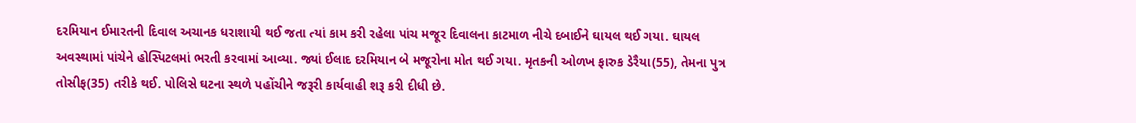દરમિયાન ઈમારતની દિવાલ અચાનક ધરાશાયી થઈ જતા ત્યાં કામ કરી રહેલા પાંચ મજૂર દિવાલના કાટમાળ નીચે દબાઈને ઘાયલ થઈ ગયા. ઘાયલ અવસ્થામાં પાંચેને હોસ્પિટલમાં ભરતી કરવામાં આવ્યા. જ્યાં ઈલાદ દરમિયાન બે મજૂરોના મોત થઈ ગયા. મૃતકની ઓળખ ફારુક ડેરૈયા(55), તેમના પુત્ર તોસીફ(35) તરીકે થઈ. પોલિસે ઘટના સ્થળે પહોંચીને જરૂરી કાર્યવાહી શરૂ કરી દીધી છે.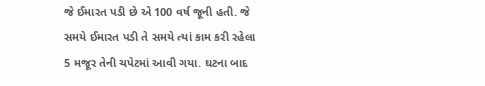જે ઈમારત પડી છે એ 100 વર્ષ જૂની હતી. જે સમયે ઈમારત પડી તે સમયે ત્યાં કામ કરી રહેલા 5 મજૂર તેની ચપેટમાં આવી ગયા. ઘટના બાદ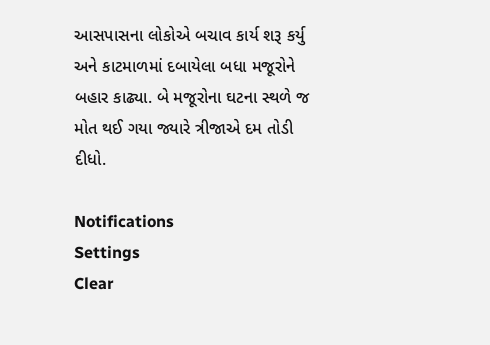આસપાસના લોકોએ બચાવ કાર્ય શરૂ કર્યુ અને કાટમાળમાં દબાયેલા બધા મજૂરોને બહાર કાઢ્યા. બે મજૂરોના ઘટના સ્થળે જ મોત થઈ ગયા જ્યારે ત્રીજાએ દમ તોડી દીધો.

Notifications
Settings
Clear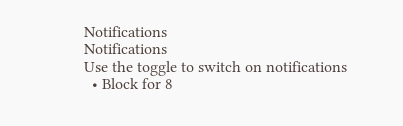Notifications
Notifications
Use the toggle to switch on notifications
  • Block for 8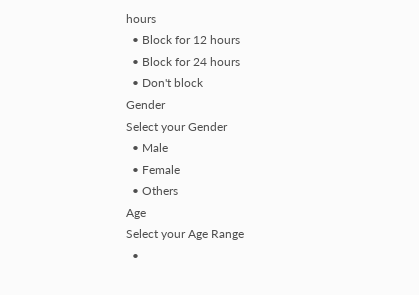hours
  • Block for 12 hours
  • Block for 24 hours
  • Don't block
Gender
Select your Gender
  • Male
  • Female
  • Others
Age
Select your Age Range
  •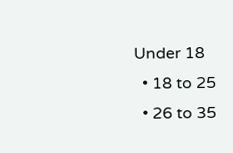Under 18
  • 18 to 25
  • 26 to 35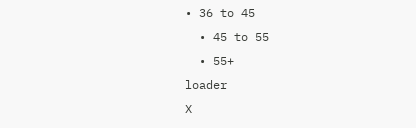• 36 to 45
  • 45 to 55
  • 55+
loader
X